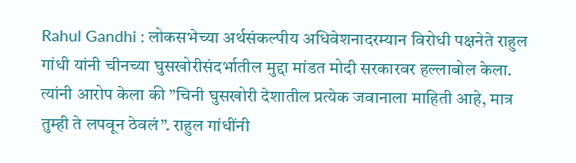Rahul Gandhi : लोकसभेच्या अर्थसंकल्पीय अधिवेशनादरम्यान विरोधी पक्षनेते राहुल गांधी यांनी चीनच्या घुसखोरीसंदर्भातील मुद्दा मांडत मोदी सरकारवर हल्लाबोल केला. त्यांनी आरोप केला की ”चिनी घुसखोरी देशातील प्रत्येक जवानाला माहिती आहे, मात्र तुम्ही ते लपवून ठेवलं”. राहुल गांधींनी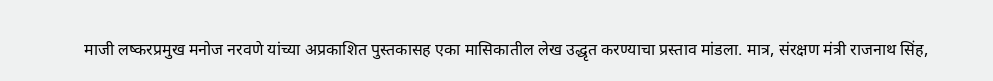माजी लष्करप्रमुख मनोज नरवणे यांच्या अप्रकाशित पुस्तकासह एका मासिकातील लेख उद्धृत करण्याचा प्रस्ताव मांडला. मात्र, संरक्षण मंत्री राजनाथ सिंह,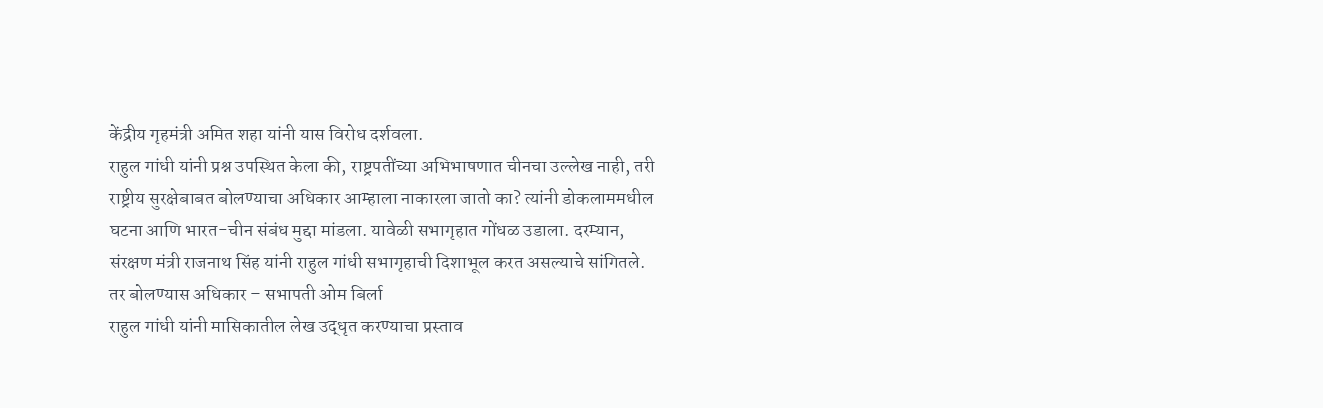केंद्रीय गृहमंत्री अमित शहा यांनी यास विरोध दर्शवला.
राहुल गांधी यांनी प्रश्न उपस्थित केला की, राष्ट्रपतींच्या अभिभाषणात चीनचा उल्लेख नाही, तरी राष्ट्रीय सुरक्षेबाबत बोलण्याचा अधिकार आम्हाला नाकारला जातो का? त्यांनी डोकलाममधील घटना आणि भारत-चीन संबंध मुद्दा मांडला. यावेळी सभागृहात गोंधळ उडाला. दरम्यान, संरक्षण मंत्री राजनाथ सिंह यांनी राहुल गांधी सभागृहाची दिशाभूल करत असल्याचे सांगितले.
तर बोलण्यास अधिकार – सभापती ओम बिर्ला
राहुल गांधी यांनी मासिकातील लेख उद्धृत करण्याचा प्रस्ताव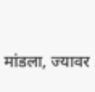मांडला, ज्यावर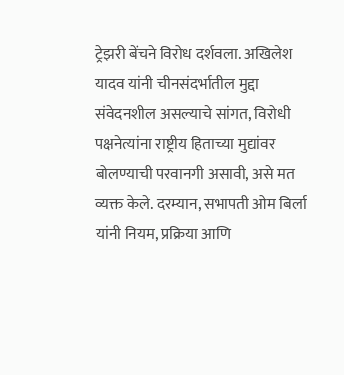ट्रेझरी बेंचने विरोध दर्शवला. अखिलेश यादव यांनी चीनसंदर्भातील मुद्दा संवेदनशील असल्याचे सांगत, विरोधी पक्षनेत्यांना राष्ट्रीय हिताच्या मुद्यांवर बोलण्याची परवानगी असावी, असे मत व्यक्त केले. दरम्यान, सभापती ओम बिर्ला यांनी नियम, प्रक्रिया आणि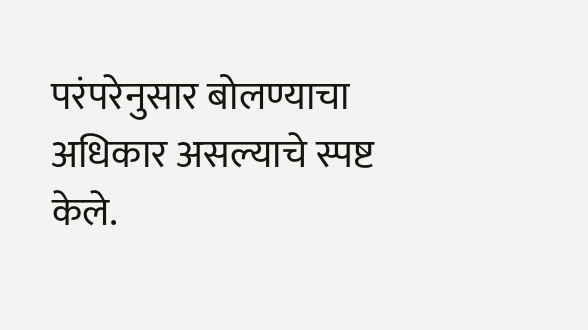परंपरेनुसार बोलण्याचा अधिकार असल्याचे स्पष्ट केले.